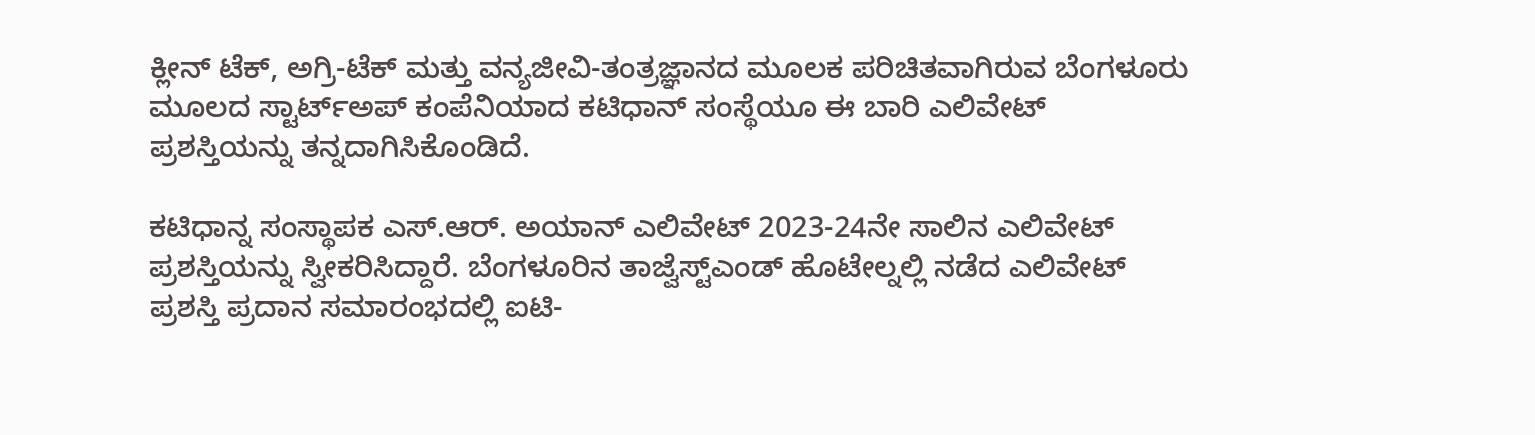ಕ್ಲೀನ್ ಟೆಕ್, ಅಗ್ರಿ-ಟೆಕ್ ಮತ್ತು ವನ್ಯಜೀವಿ-ತಂತ್ರಜ್ಞಾನದ ಮೂಲಕ ಪರಿಚಿತವಾಗಿರುವ ಬೆಂಗಳೂರು ಮೂಲದ ಸ್ಟಾರ್ಟ್ಅಪ್ ಕಂಪೆನಿಯಾದ ಕಟಿಧಾನ್ ಸಂಸ್ಥೆಯೂ ಈ ಬಾರಿ ಎಲಿವೇಟ್ ಪ್ರಶಸ್ತಿಯನ್ನು ತನ್ನದಾಗಿಸಿಕೊಂಡಿದೆ.

ಕಟಿಧಾನ್ನ ಸಂಸ್ಥಾಪಕ ಎಸ್.ಆರ್. ಅಯಾನ್ ಎಲಿವೇಟ್ 2023-24ನೇ ಸಾಲಿನ ಎಲಿವೇಟ್ ಪ್ರಶಸ್ತಿಯನ್ನು ಸ್ವೀಕರಿಸಿದ್ದಾರೆ. ಬೆಂಗಳೂರಿನ ತಾಜ್ವೆಸ್ಟ್ಎಂಡ್ ಹೊಟೇಲ್ನಲ್ಲಿ ನಡೆದ ಎಲಿವೇಟ್ ಪ್ರಶಸ್ತಿ ಪ್ರದಾನ ಸಮಾರಂಭದಲ್ಲಿ ಐಟಿ-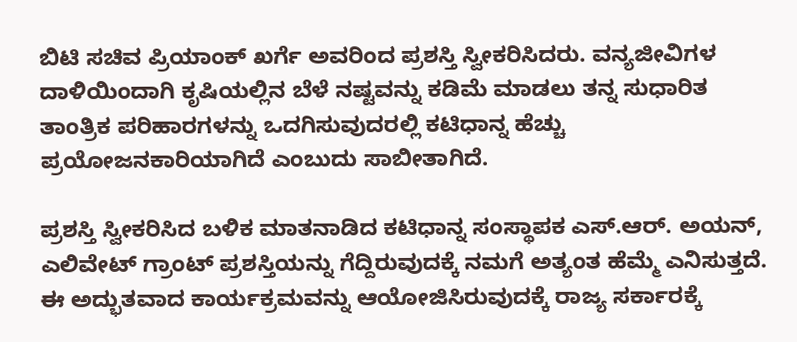ಬಿಟಿ ಸಚಿವ ಪ್ರಿಯಾಂಕ್ ಖರ್ಗೆ ಅವರಿಂದ ಪ್ರಶಸ್ತಿ ಸ್ವೀಕರಿಸಿದರು. ವನ್ಯಜೀವಿಗಳ ದಾಳಿಯಿಂದಾಗಿ ಕೃಷಿಯಲ್ಲಿನ ಬೆಳೆ ನಷ್ಟವನ್ನು ಕಡಿಮೆ ಮಾಡಲು ತನ್ನ ಸುಧಾರಿತ ತಾಂತ್ರಿಕ ಪರಿಹಾರಗಳನ್ನು ಒದಗಿಸುವುದರಲ್ಲಿ ಕಟಿಧಾನ್ನ ಹೆಚ್ಚು ಪ್ರಯೋಜನಕಾರಿಯಾಗಿದೆ ಎಂಬುದು ಸಾಬೀತಾಗಿದೆ.

ಪ್ರಶಸ್ತಿ ಸ್ವೀಕರಿಸಿದ ಬಳಿಕ ಮಾತನಾಡಿದ ಕಟಿಧಾನ್ನ ಸಂಸ್ಥಾಪಕ ಎಸ್.ಆರ್. ಅಯನ್, ಎಲಿವೇಟ್ ಗ್ರಾಂಟ್ ಪ್ರಶಸ್ತಿಯನ್ನು ಗೆದ್ದಿರುವುದಕ್ಕೆ ನಮಗೆ ಅತ್ಯಂತ ಹೆಮ್ಮೆ ಎನಿಸುತ್ತದೆ. ಈ ಅದ್ಭುತವಾದ ಕಾರ್ಯಕ್ರಮವನ್ನು ಆಯೋಜಿಸಿರುವುದಕ್ಕೆ ರಾಜ್ಯ ಸರ್ಕಾರಕ್ಕೆ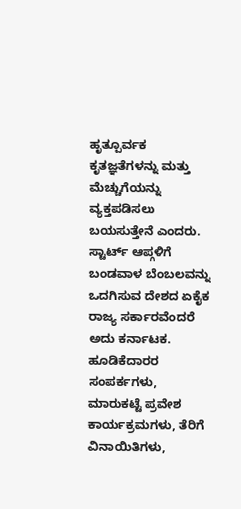ಹೃತ್ಪೂರ್ವಕ ಕೃತಜ್ಞತೆಗಳನ್ನು ಮತ್ತು ಮೆಚ್ಚುಗೆಯನ್ನು ವ್ಯಕ್ತಪಡಿಸಲು ಬಯಸುತ್ತೇನೆ ಎಂದರು.
ಸ್ಟಾರ್ಟ್ ಆಪ್ಗಳಿಗೆ ಬಂಡವಾಳ ಬೆಂಬಲವನ್ನು ಒದಗಿಸುವ ದೇಶದ ಏಕೈಕ ರಾಜ್ಯ ಸರ್ಕಾರವೆಂದರೆ ಅದು ಕರ್ನಾಟಕ. ಹೂಡಿಕೆದಾರರ ಸಂಪರ್ಕಗಳು, ಮಾರುಕಟ್ಟೆ ಪ್ರವೇಶ ಕಾರ್ಯಕ್ರಮಗಳು, ತೆರಿಗೆ ವಿನಾಯಿತಿಗಳು,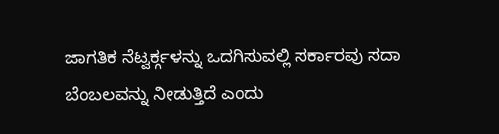ಜಾಗತಿಕ ನೆಟ್ವರ್ಕ್ಗಳನ್ನು ಒದಗಿಸುವಲ್ಲಿ ಸರ್ಕಾರವು ಸದಾ ಬೆಂಬಲವನ್ನು ನೀಡುತ್ತಿದೆ ಎಂದು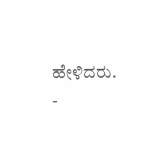ಹೇಳಿದರು.
-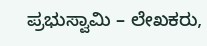ಪ್ರಭುಸ್ವಾಮಿ – ಲೇಖಕರು,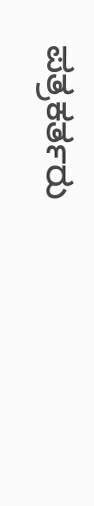ಪತ್ರಕರ್ತರು